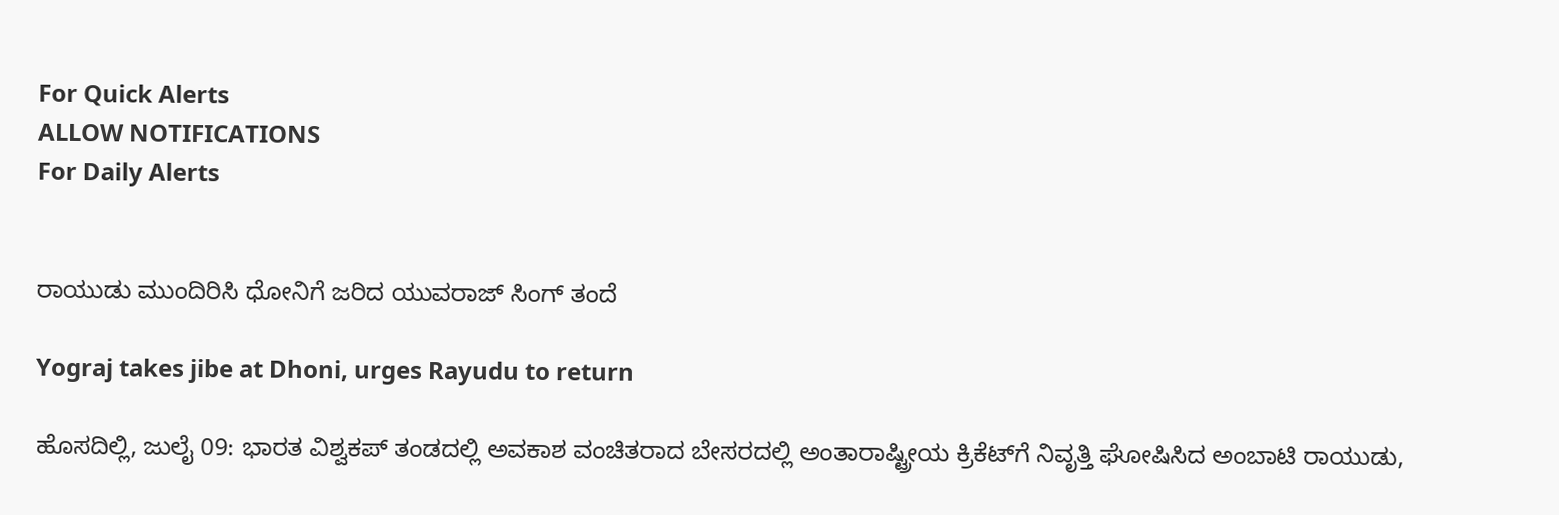For Quick Alerts
ALLOW NOTIFICATIONS
For Daily Alerts


ರಾಯುಡು ಮುಂದಿರಿಸಿ ಧೋನಿಗೆ ಜರಿದ ಯುವರಾಜ್‌ ಸಿಂಗ್‌ ತಂದೆ

Yograj takes jibe at Dhoni, urges Rayudu to return

ಹೊಸದಿಲ್ಲಿ, ಜುಲೈ 09: ಭಾರತ ವಿಶ್ವಕಪ್‌ ತಂಡದಲ್ಲಿ ಅವಕಾಶ ವಂಚಿತರಾದ ಬೇಸರದಲ್ಲಿ ಅಂತಾರಾಷ್ಟ್ರೀಯ ಕ್ರಿಕೆಟ್‌ಗೆ ನಿವೃತ್ತಿ ಘೋಷಿಸಿದ ಅಂಬಾಟಿ ರಾಯುಡು,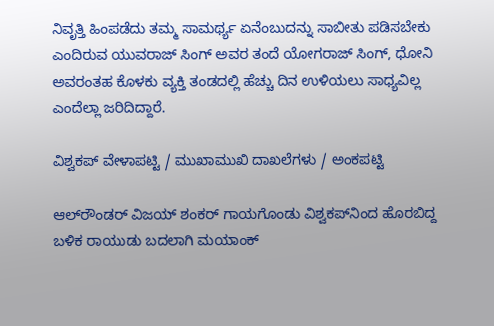ನಿವೃತ್ತಿ ಹಿಂಪಡೆದು ತಮ್ಮ ಸಾಮರ್ಥ್ಯ ಏನೆಂಬುದನ್ನು ಸಾಬೀತು ಪಡಿಸಬೇಕು ಎಂದಿರುವ ಯುವರಾಜ್‌ ಸಿಂಗ್‌ ಅವರ ತಂದೆ ಯೋಗರಾಜ್‌ ಸಿಂಗ್‌, ಧೋನಿ ಅವರಂತಹ ಕೊಳಕು ವ್ಯಕ್ತಿ ತಂಡದಲ್ಲಿ ಹೆಚ್ಚು ದಿನ ಉಳಿಯಲು ಸಾಧ್ಯವಿಲ್ಲ ಎಂದೆಲ್ಲಾ ಜರಿದಿದ್ದಾರೆ.

ವಿಶ್ವಕಪ್‌ ವೇಳಾಪಟ್ಟಿ / ಮುಖಾಮುಖಿ ದಾಖಲೆಗಳು / ಅಂಕಪಟ್ಟಿ

ಆಲ್‌ರೌಂಡರ್‌ ವಿಜಯ್‌ ಶಂಕರ್‌ ಗಾಯಗೊಂಡು ವಿಶ್ವಕಪ್‌ನಿಂದ ಹೊರಬಿದ್ದ ಬಳಿಕ ರಾಯುಡು ಬದಲಾಗಿ ಮಯಾಂಕ್‌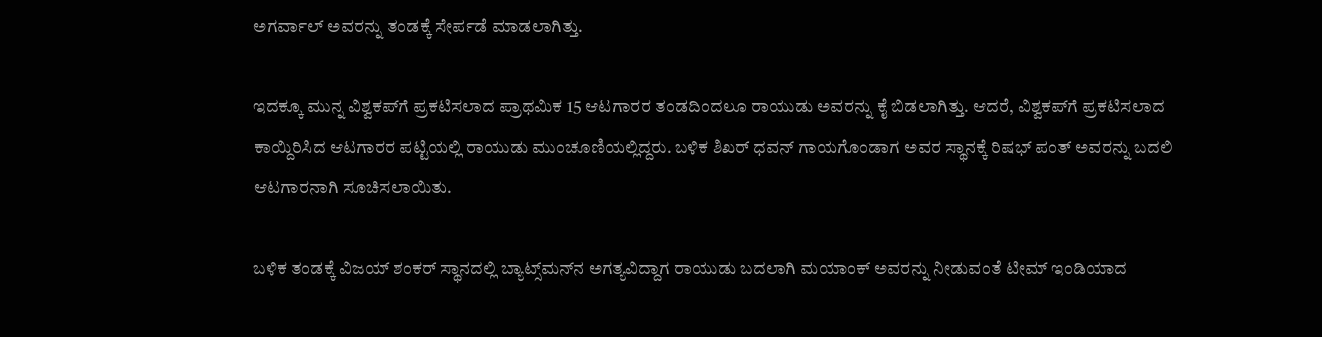ಅಗರ್ವಾಲ್‌ ಅವರನ್ನು ತಂಡಕ್ಕೆ ಸೇರ್ಪಡೆ ಮಾಡಲಾಗಿತ್ತು.

ಇದಕ್ಕೂ ಮುನ್ನ ವಿಶ್ವಕಪ್‌ಗೆ ಪ್ರಕಟಿಸಲಾದ ಪ್ರಾಥಮಿಕ 15 ಆಟಗಾರರ ತಂಡದಿಂದಲೂ ರಾಯುಡು ಅವರನ್ನು ಕೈ ಬಿಡಲಾಗಿತ್ತು. ಆದರೆ, ವಿಶ್ವಕಪ್‌ಗೆ ಪ್ರಕಟಿಸಲಾದ ಕಾಯ್ದಿರಿಸಿದ ಆಟಗಾರರ ಪಟ್ಟಿಯಲ್ಲಿ ರಾಯುಡು ಮುಂಚೂಣಿಯಲ್ಲಿದ್ದರು. ಬಳಿಕ ಶಿಖರ್‌ ಧವನ್‌ ಗಾಯಗೊಂಡಾಗ ಅವರ ಸ್ಥಾನಕ್ಕೆ ರಿಷಭ್‌ ಪಂತ್‌ ಅವರನ್ನು ಬದಲಿ ಆಟಗಾರನಾಗಿ ಸೂಚಿಸಲಾಯಿತು.

ಬಳಿಕ ತಂಡಕ್ಕೆ ವಿಜಯ್‌ ಶಂಕರ್‌ ಸ್ಥಾನದಲ್ಲಿ ಬ್ಯಾಟ್ಸ್‌ಮನ್‌ನ ಅಗತ್ಯವಿದ್ದಾಗ ರಾಯುಡು ಬದಲಾಗಿ ಮಯಾಂಕ್‌ ಅವರನ್ನು ನೀಡುವಂತೆ ಟೀಮ್‌ ಇಂಡಿಯಾದ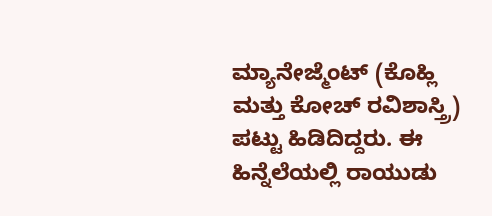ಮ್ಯಾನೇಜ್ಮೆಂಟ್‌ (ಕೊಹ್ಲಿ ಮತ್ತು ಕೋಚ್‌ ರವಿಶಾಸ್ತ್ರಿ) ಪಟ್ಟು ಹಿಡಿದಿದ್ದರು. ಈ ಹಿನ್ನೆಲೆಯಲ್ಲಿ ರಾಯುಡು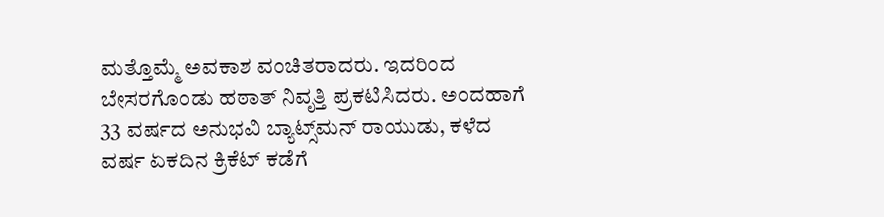ಮತ್ತೊಮ್ಮೆ ಅವಕಾಶ ವಂಚಿತರಾದರು. ಇದರಿಂದ ಬೇಸರಗೊಂಡು ಹಠಾತ್‌ ನಿವೃತ್ತಿ ಪ್ರಕಟಿಸಿದರು. ಅಂದಹಾಗೆ 33 ವರ್ಷದ ಅನುಭವಿ ಬ್ಯಾಟ್ಸ್‌ಮನ್‌ ರಾಯುಡು, ಕಳೆದ ವರ್ಷ ಏಕದಿನ ಕ್ರಿಕೆಟ್‌ ಕಡೆಗೆ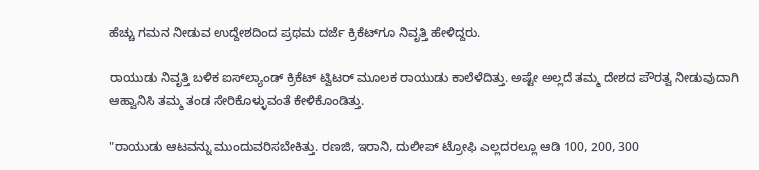ಹೆಚ್ಚು ಗಮನ ನೀಡುವ ಉದ್ದೇಶದಿಂದ ಪ್ರಥಮ ದರ್ಜೆ ಕ್ರಿಕೆಟ್‌ಗೂ ನಿವೃತ್ತಿ ಹೇಳಿದ್ದರು.

ರಾಯುಡು ನಿವೃತ್ತಿ ಬಳಿಕ ಐಸ್‌ಲ್ಯಾಂಡ್‌ ಕ್ರಿಕೆಟ್‌ ಟ್ವಿಟರ್‌ ಮೂಲಕ ರಾಯುಡು ಕಾಲೆಳೆದಿತ್ತು. ಅಷ್ಟೇ ಅಲ್ಲದೆ ತಮ್ಮ ದೇಶದ ಪೌರತ್ವ ನೀಡುವುದಾಗಿ ಆಹ್ವಾನಿಸಿ ತಮ್ಮ ತಂಡ ಸೇರಿಕೊಳ್ಳುವಂತೆ ಕೇಳಿಕೊಂಡಿತ್ತು.

"ರಾಯುಡು ಆಟವನ್ನು ಮುಂದುವರಿಸಬೇಕಿತ್ತು. ರಣಜಿ, ಇರಾನಿ, ದುಲೀಪ್‌ ಟ್ರೋಫಿ ಎಲ್ಲದರಲ್ಲೂ ಆಡಿ 100, 200, 300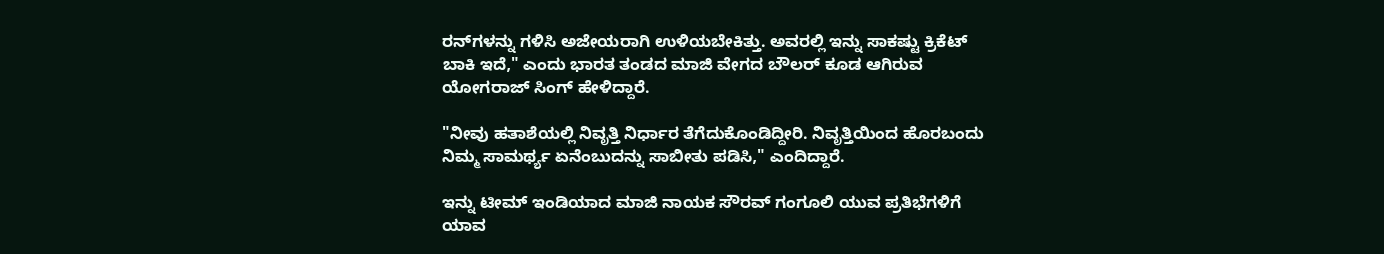ರನ್‌ಗಳನ್ನು ಗಳಿಸಿ ಅಜೇಯರಾಗಿ ಉಳಿಯಬೇಕಿತ್ತು. ಅವರಲ್ಲಿ ಇನ್ನು ಸಾಕಷ್ಟು ಕ್ರಿಕೆಟ್‌ ಬಾಕಿ ಇದೆ," ಎಂದು ಭಾರತ ತಂಡದ ಮಾಜಿ ವೇಗದ ಬೌಲರ್‌ ಕೂಡ ಆಗಿರುವ ಯೋಗರಾಜ್‌ ಸಿಂಗ್‌ ಹೇಳಿದ್ದಾರೆ.

"ನೀವು ಹತಾಶೆಯಲ್ಲಿ ನಿವೃತ್ತಿ ನಿರ್ಧಾರ ತೆಗೆದುಕೊಂಡಿದ್ದೀರಿ. ನಿವೃತ್ತಿಯಿಂದ ಹೊರಬಂದು ನಿಮ್ಮ ಸಾಮರ್ಥ್ಯ ಏನೆಂಬುದನ್ನು ಸಾಬೀತು ಪಡಿಸಿ," ಎಂದಿದ್ದಾರೆ.

ಇನ್ನು ಟೀಮ್‌ ಇಂಡಿಯಾದ ಮಾಜಿ ನಾಯಕ ಸೌರವ್‌ ಗಂಗೂಲಿ ಯುವ ಪ್ರತಿಭೆಗಳಿಗೆ ಯಾವ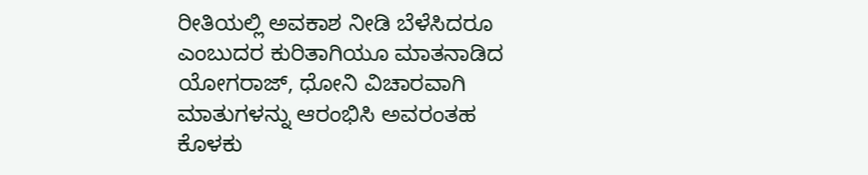ರೀತಿಯಲ್ಲಿ ಅವಕಾಶ ನೀಡಿ ಬೆಳೆಸಿದರೂ ಎಂಬುದರ ಕುರಿತಾಗಿಯೂ ಮಾತನಾಡಿದ ಯೋಗರಾಜ್‌, ಧೋನಿ ವಿಚಾರವಾಗಿ ಮಾತುಗಳನ್ನು ಆರಂಭಿಸಿ ಅವರಂತಹ ಕೊಳಕು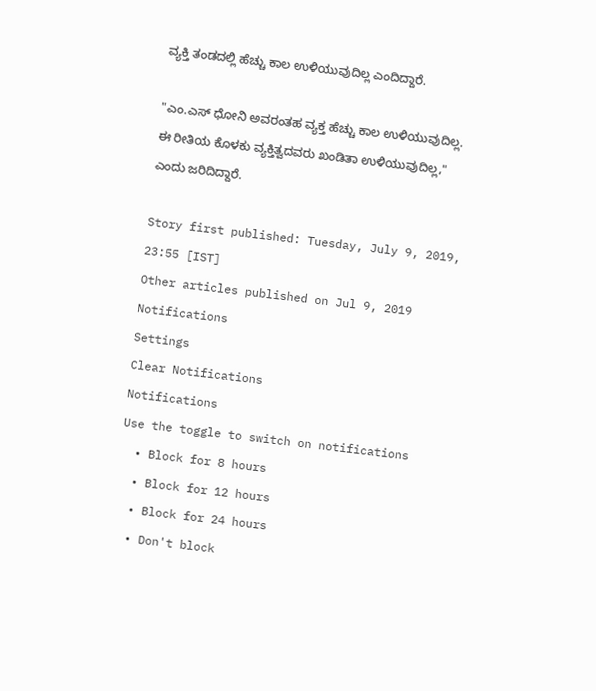ವ್ಯಕ್ತಿ ತಂಡದಲ್ಲಿ ಹೆಚ್ಚು ಕಾಲ ಉಳಿಯುವುದಿಲ್ಲ ಎಂದಿದ್ದಾರೆ.

"ಎಂ.ಎಸ್‌ ಧೋನಿ ಅವರಂತಹ ವ್ಯಕ್ತ ಹೆಚ್ಚು ಕಾಲ ಉಳಿಯುವುದಿಲ್ಲ. ಈ ರೀತಿಯ ಕೊಳಕು ವ್ಯಕ್ತಿತ್ವದವರು ಖಂಡಿತಾ ಉಳಿಯುವುದಿಲ್ಲ," ಎಂದು ಜರಿದಿದ್ದಾರೆ.

Story first published: Tuesday, July 9, 2019, 23:55 [IST]
Other articles published on Jul 9, 2019
Notifications
Settings
Clear Notifications
Notifications
Use the toggle to switch on notifications
  • Block for 8 hours
  • Block for 12 hours
  • Block for 24 hours
  • Don't block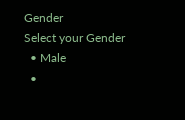Gender
Select your Gender
  • Male
  •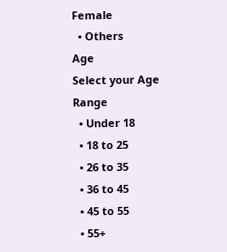Female
  • Others
Age
Select your Age Range
  • Under 18
  • 18 to 25
  • 26 to 35
  • 36 to 45
  • 45 to 55
  • 55+